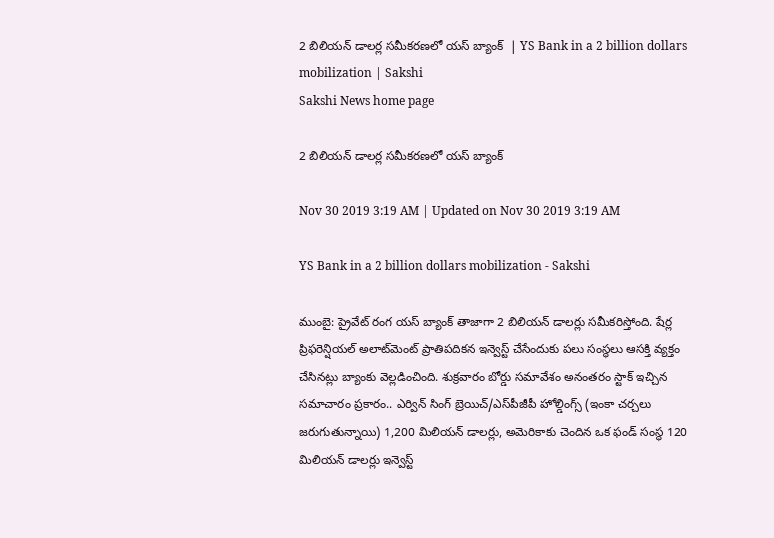2 బిలియన్‌ డాలర్ల సమీకరణలో యస్‌ బ్యాంక్‌  | YS Bank in a 2 billion dollars mobilization | Sakshi
Sakshi News home page

2 బిలియన్‌ డాలర్ల సమీకరణలో యస్‌ బ్యాంక్‌

Nov 30 2019 3:19 AM | Updated on Nov 30 2019 3:19 AM

YS Bank in a 2 billion dollars mobilization - Sakshi

ముంబై: ప్రైవేట్‌ రంగ యస్‌ బ్యాంక్‌ తాజాగా 2 బిలియన్‌ డాలర్లు సమీకరిస్తోంది. షేర్ల ప్రిఫరెన్షియల్‌ అలాట్‌మెంట్‌ ప్రాతిపదికన ఇన్వెస్ట్‌ చేసేందుకు పలు సంస్థలు ఆసక్తి వ్యక్తం చేసినట్లు బ్యాంకు వెల్లడించింది. శుక్రవారం బోర్డు సమావేశం అనంతరం స్టాక్‌ ఇచ్చిన సమాచారం ప్రకారం.. ఎర్విన్‌ సింగ్‌ బ్రెయిచ్‌/ఎస్‌పీజీపీ హోల్డింగ్స్‌ (ఇంకా చర్చలు జరుగుతున్నాయి) 1,200 మిలియన్‌ డాలర్లు, అమెరికాకు చెందిన ఒక ఫండ్‌ సంస్థ 120 మిలియన్‌ డాలర్లు ఇన్వెస్ట్‌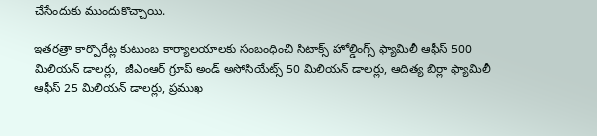చేసేందుకు ముందుకొచ్చాయి.

ఇతరత్రా కార్పొరేట్ల కుటుంబ కార్యాలయాలకు సంబంధించి సిటాక్స్‌ హోల్డింగ్స్‌ ఫ్యామిలీ ఆఫీస్‌ 500 మిలియన్‌ డాలర్లు,  జీఎంఆర్‌ గ్రూప్‌ అండ్‌ అసోసియేట్స్‌ 50 మిలియన్‌ డాలర్లు, ఆదిత్య బిర్లా ఫ్యామిలీ ఆఫీస్‌ 25 మిలియన్‌ డాలర్లు, ప్రముఖ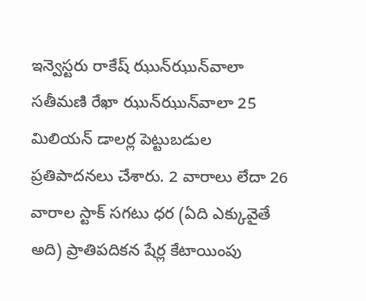ఇన్వెస్టరు రాకేష్‌ ఝున్‌ఝున్‌వాలా సతీమణి రేఖా ఝున్‌ఝున్‌వాలా 25 మిలియన్‌ డాలర్ల పెట్టుబడుల ప్రతిపాదనలు చేశారు. 2 వారాలు లేదా 26 వారాల స్టాక్‌ సగటు ధర (ఏది ఎక్కువైతే అది) ప్రాతిపదికన షేర్ల కేటాయింపు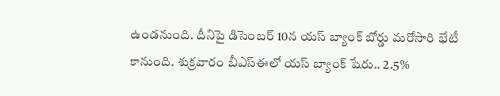ఉండనుంది. దీనిపై డిసెంబర్‌ 10న యస్‌ బ్యాంక్‌ బోర్డు మరోసారి భేటీ కానుంది. శుక్రవారం బీఎస్‌ఈలో యస్‌ బ్యాంక్‌ షేరు.. 2.5%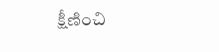క్షీణించి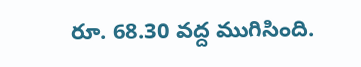రూ. 68.30 వద్ద ముగిసింది.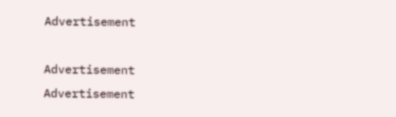Advertisement

Advertisement
Advertisement